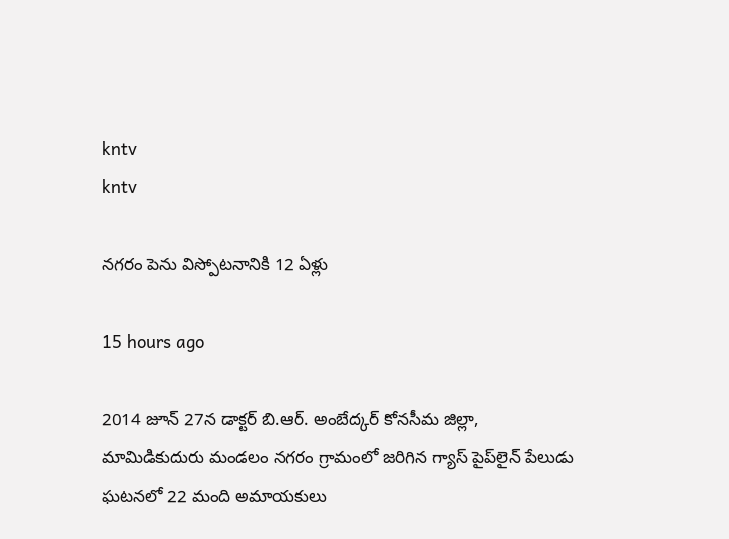kntv
kntv

నగరం పెను విస్పోటనానికి 12 ఏళ్లు

15 hours ago

2014 జూన్ 27న డాక్టర్ బి.ఆర్. అంబేద్కర్ కోనసీమ జిల్లా, మామిడికుదురు మండలం నగరం గ్రామంలో జరిగిన గ్యాస్ పైప్‌లైన్ పేలుడు ఘటనలో 22 మంది అమాయకులు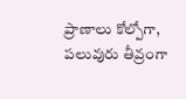ప్రాణాలు కోల్పోగా, పలువురు తీవ్రంగా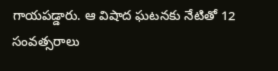గాయపడ్డారు. ఆ విషాద ఘటనకు నేటితో 12 సంవత్సరాలు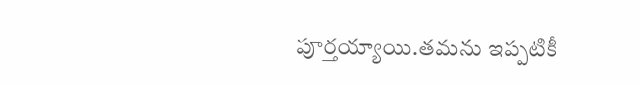పూర్తయ్యాయి.తమను ఇప్పటికీ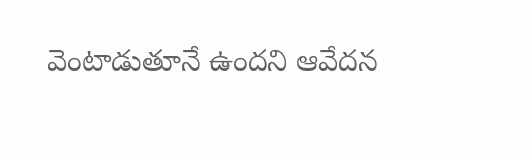వెంటాడుతూనే ఉందని ఆవేదన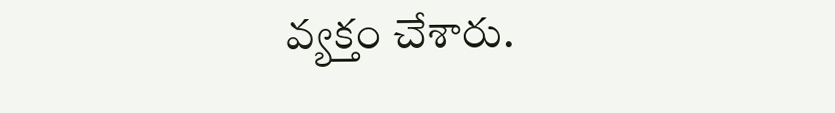వ్యక్తం చేశారు.